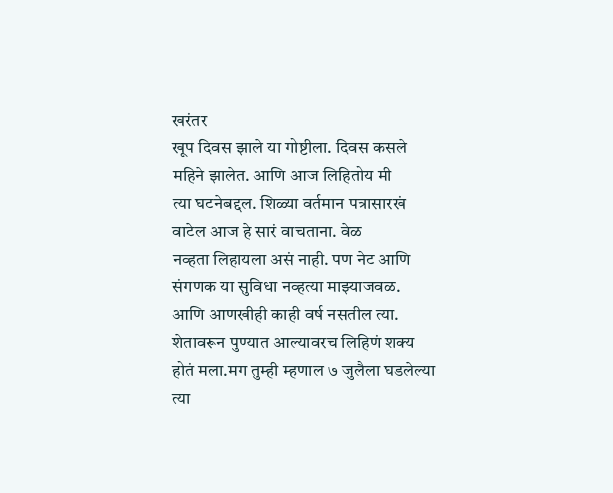खरंतर
खूप दिवस झाले या गोष्टीला. दिवस कसले महिने झालेत. आणि आज लिहितोय मी
त्या घटनेबद्दल. शिळ्या वर्तमान पत्रासारखं वाटेल आज हे सारं वाचताना. वेळ
नव्हता लिहायला असं नाही. पण नेट आणि संगणक या सुविधा नव्हत्या माझ्याजवळ.
आणि आणखीही काही वर्ष नसतील त्या. शेतावरून पुण्यात आल्यावरच लिहिणं शक्य
होतं मला.मग तुम्ही म्हणाल ७ जुलैला घडलेल्या त्या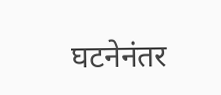घटनेनंतर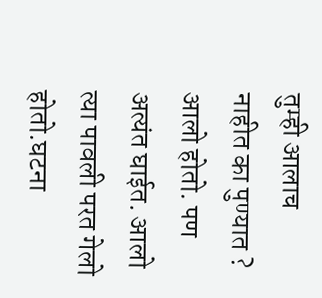तुम्ही आलाच
नाहीत का पुण्यात ? आलो होतो. पण अत्यंत घाईत. आलो त्या पावली परत गेलो
होतो.घटना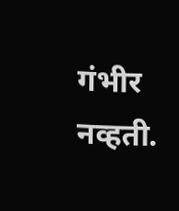गंभीर नव्हती.